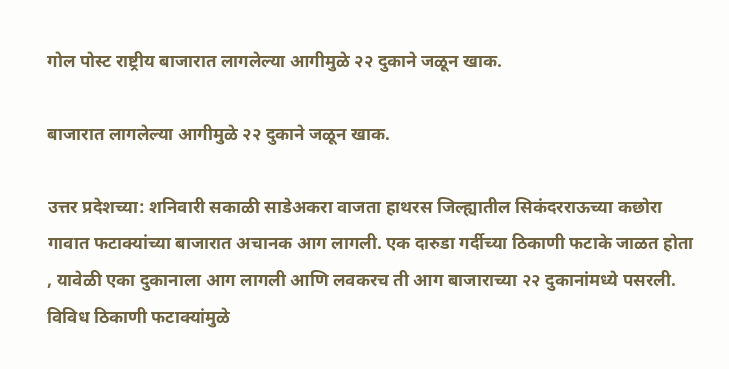गोल पोस्ट राष्ट्रीय बाजारात लागलेल्या आगीमुळे २२ दुकाने जळून खाक.

बाजारात लागलेल्या आगीमुळे २२ दुकाने जळून खाक.

उत्तर प्रदेशच्या: शनिवारी सकाळी साडेअकरा वाजता हाथरस जिल्ह्यातील सिकंदरराऊच्या कछोरा गावात फटाक्यांच्या बाजारात अचानक आग लागली. एक दारुडा गर्दीच्या ठिकाणी फटाके जाळत होता , यावेळी एका दुकानाला आग लागली आणि लवकरच ती आग बाजाराच्या २२ दुकानांमध्ये पसरली. विविध ठिकाणी फटाक्यांमुळे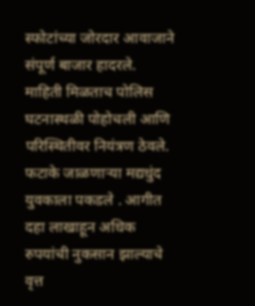स्फोटांच्या जोरदार आवाजाने संपूर्ण बाजार हादरले.
माहिती मिळताच पोलिस घटनास्थळी पोहोचली आणि परिस्थितीवर नियंत्रण ठेवले. फटाके जाळणाऱ्या मद्यधुंद युवकाला पकडले . आगीत दहा लाखाहून अधिक रुपयांची नुकसान झाल्याचे वृत्त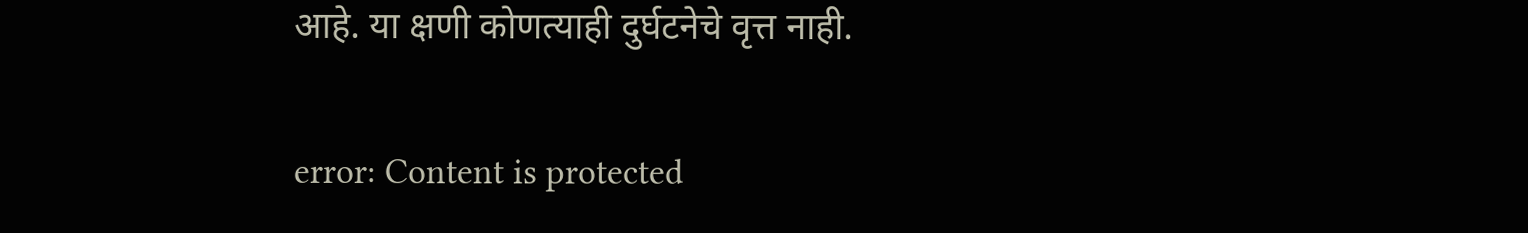आहे. या क्षणी कोणत्याही दुर्घटनेचे वृत्त नाही.

error: Content is protected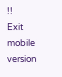!!
Exit mobile version